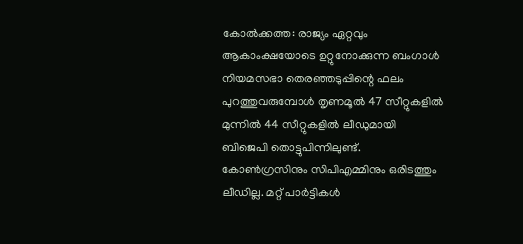കോല്‍ക്കത്ത: രാജ്യം ഏറ്റവും ആകാംക്ഷയോടെ ഉറ്റുനോക്കുന്ന ബംഗാള്‍ നിയമസഭാ തെരഞ്ഞടുപ്പിന്റെ ഫലം പുറത്തുവരുമ്പോള്‍ തൃണമൂല്‍ 47 സീറ്റുകളില്‍ മുന്നില്‍ 44 സീറ്റുകളില്‍ ലീഡുമായി ബിജെപി തൊട്ടുപിന്നിലുണ്ട്. കോണ്‍ഗ്രസിനും സിപിഎമ്മിനും ഒരിടത്തും ലീഡില്ല. മറ്റ് പാര്‍ട്ടികള്‍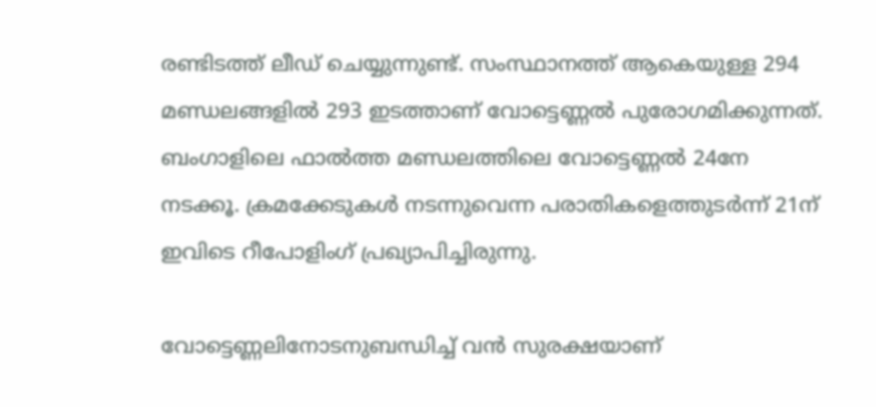രണ്ടിടത്ത് ലീഡ് ചെയ്യുന്നുണ്ട്. സംസ്ഥാനത്ത് ആകെയുള്ള 294 മണ്ഡലങ്ങളില്‍ 293 ഇടത്താണ് വോട്ടെണ്ണല്‍ പുരോഗമിക്കുന്നത്. ബംഗാളിലെ ഫാല്‍ത്ത മണ്ഡലത്തിലെ വോട്ടെണ്ണല്‍ 24നേ നടക്കൂ. ക്രമക്കേടുകള്‍ നടന്നുവെന്ന പരാതികളെത്തുടര്‍ന്ന് 21ന് ഇവിടെ റീപോളിംഗ് പ്രഖ്യാപിച്ചിരുന്നു.

വോട്ടെണ്ണലിനോടനുബന്ധിച്ച് വന്‍ സുരക്ഷയാണ്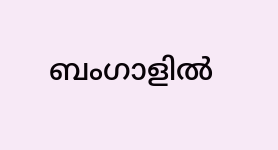ബംഗാളില്‍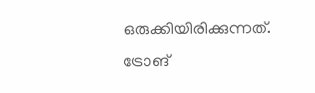ഒരുക്കിയിരിക്കുന്നത്. ട്രോങ്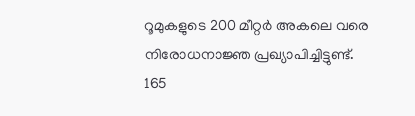റൂമുകളുടെ 200 മീറ്റര്‍ അകലെ വരെ നിരോധനാജ്ഞ പ്രഖ്യാപിച്ചിട്ടുണ്ട്.
165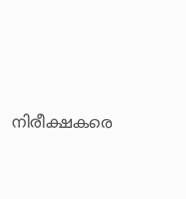നിരീക്ഷകരെ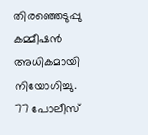തിരഞ്ഞെടുപ്പു കമ്മീഷന്‍ അധികമായി നിയോഗിച്ചു. 77 പോലീസ്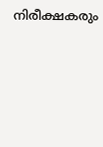നിരീക്ഷകരും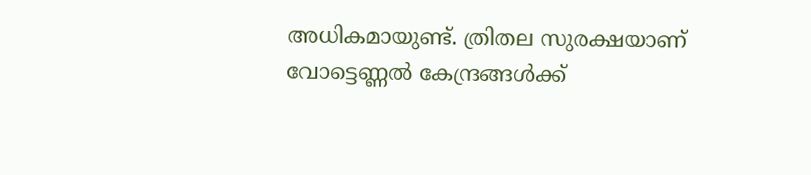അധികമായുണ്ട്. ത്രിതല സുരക്ഷയാണ് വോട്ടെണ്ണല്‍ കേന്ദ്രങ്ങള്‍ക്ക്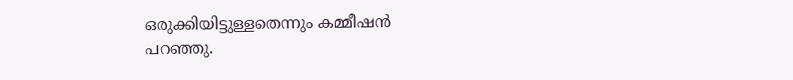ഒരുക്കിയിട്ടുള്ളതെന്നും കമ്മീഷന്‍ പറഞ്ഞു.